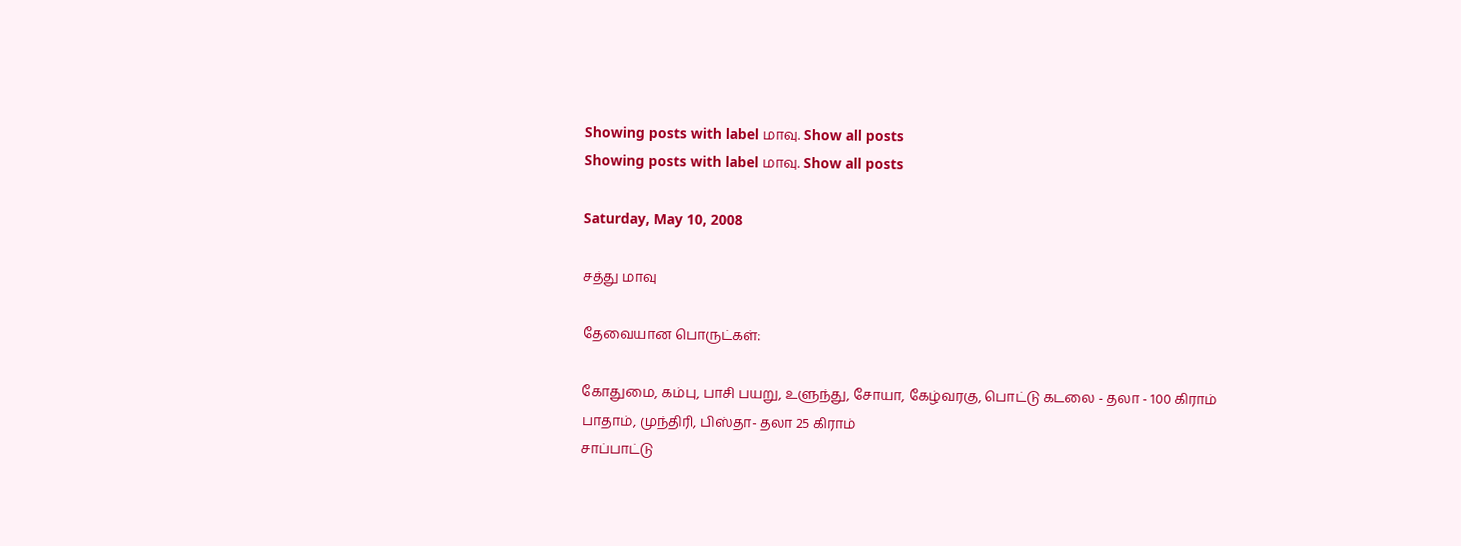Showing posts with label மாவு. Show all posts
Showing posts with label மாவு. Show all posts

Saturday, May 10, 2008

சத்து மாவு

தேவையான பொருட்கள்:

கோதுமை, கம்பு, பாசி பயறு, உளுந்து, சோயா, கேழ்வரகு, பொட்டு கடலை - தலா - 100 கிராம்
பாதாம், முந்திரி, பிஸ்தா- தலா 25 கிராம்
சாப்பாட்டு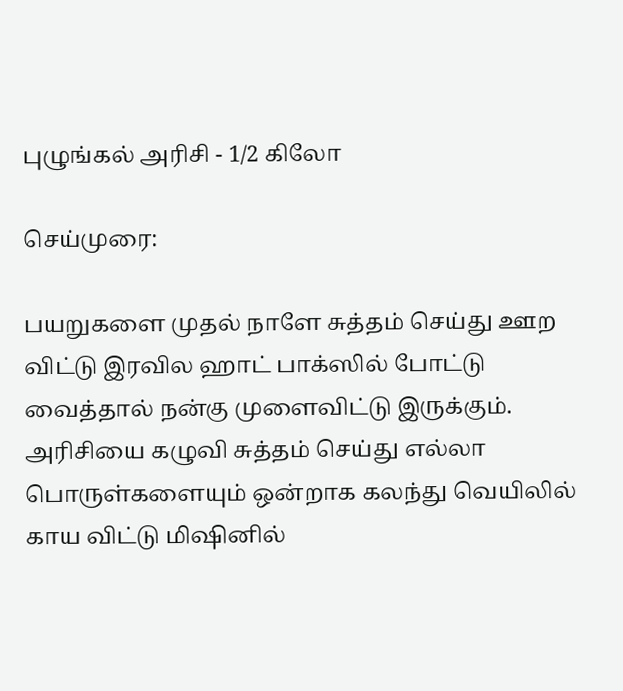புழுங்கல் அரிசி - 1/2 கிலோ

செய்முரை:

பயறுகளை முதல் நாளே சுத்தம் செய்து ஊற விட்டு இரவில ஹாட் பாக்ஸில் போட்டு வைத்தால் நன்கு முளைவிட்டு இருக்கும். அரிசியை கழுவி சுத்தம் செய்து எல்லா பொருள்களையும் ஒன்றாக கலந்து வெயிலில் காய விட்டு மிஷினில்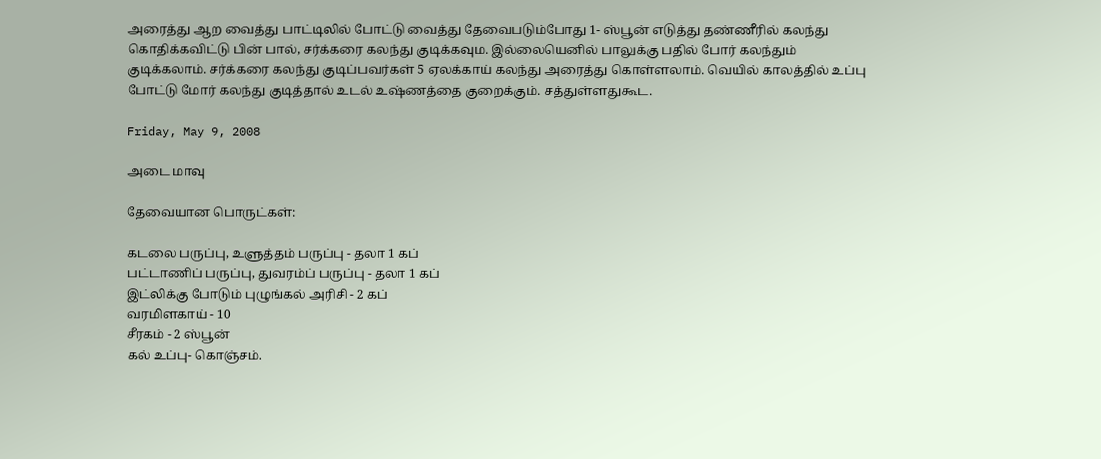அரைத்து ஆற வைத்து பாட்டிலில் போட்டு வைத்து தேவைபடும்போது 1- ஸ்பூன் எடுத்து தண்ணீரில் கலந்து கொதிக்கவிட்டு பின் பால், சர்க்கரை கலந்து குடிக்கவும. இல்லையெனில் பாலுக்கு பதில் போர் கலந்தும் குடிக்கலாம். சர்க்கரை கலந்து குடிப்பவர்கள் 5 ஏலக்காய் கலந்து அரைத்து கொள்ளலாம். வெயில் காலத்தில் உப்பு போட்டு மோர் கலந்து குடித்தால் உடல் உஷ்ணத்தை குறைக்கும். சத்துள்ளதுகூட.

Friday, May 9, 2008

அடை மாவு

தேவையான பொருட்கள்:

கடலை பருப்பு, உளுத்தம் பருப்பு - தலா 1 கப்
பட்டாணிப் பருப்பு, துவரம்ப் பருப்பு - தலா 1 கப்
இட்லிக்கு போடும் புழுங்கல் அரிசி - 2 கப்
வரமிளகாய் - 10
சீரகம் - 2 ஸ்பூன்
கல் உப்பு- கொஞ்சம்.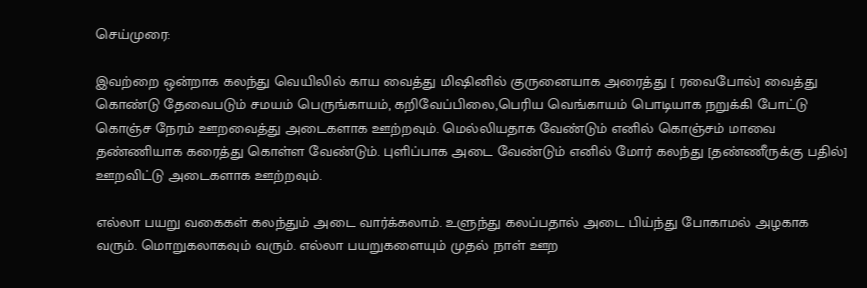செய்முரை:

இவற்றை ஒன்றாக கலந்து வெயிலில் காய வைத்து மிஷினில் குருனையாக அரைத்து [ ரவைபோல்] வைத்து கொண்டு தேவைபடும் சமயம் பெருங்காயம், கறிவேப்பிலை,பெரிய வெங்காயம் பொடியாக நறுக்கி போட்டு கொஞ்ச நேரம் ஊறவைத்து அடைகளாக ஊற்றவும். மெல்லியதாக வேண்டும் எனில் கொஞ்சம் மாவை தண்ணியாக கரைத்து கொள்ள வேண்டும். புளிப்பாக அடை வேண்டும் எனில் மோர் கலந்து [தண்ணீருக்கு பதில்] ஊறவிட்டு அடைகளாக ஊற்றவும்.

எல்லா பயறு வகைகள் கலந்தும் அடை வார்க்கலாம். உளுந்து கலப்பதால் அடை பிய்ந்து போகாமல் அழகாக வரும். மொறுகலாகவும் வரும். எல்லா பயறுகளையும் முதல் நாள் ஊற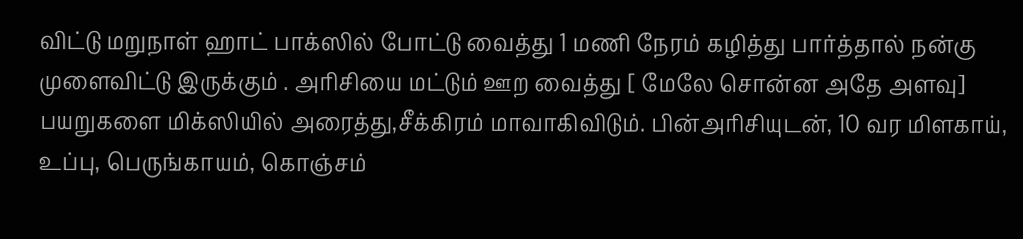விட்டு மறுநாள் ஹாட் பாக்ஸில் போட்டு வைத்து 1 மணி நேரம் கழித்து பார்த்தால் நன்கு முளைவிட்டு இருக்கும் . அரிசியை மட்டும் ஊற வைத்து [ மேலே சொன்ன அதே அளவு] பயறுகளை மிக்ஸியில் அரைத்து,சீக்கிரம் மாவாகிவிடும். பின்அரிசியுடன், 10 வர மிளகாய், உப்பு, பெருங்காயம், கொஞ்சம்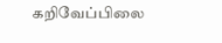கறிவேப்பிலை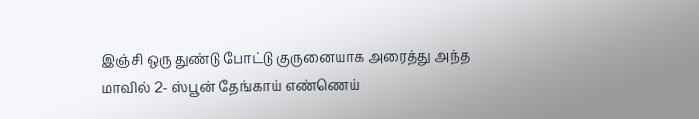இஞ்சி ஒரு துண்டு போட்டு குருனையாக அரைத்து அந்த மாவில் 2- ஸ்பூன் தேங்காய் எண்ணெய்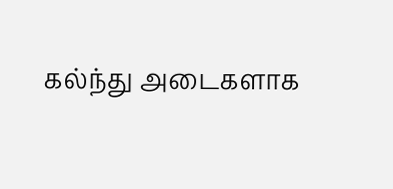கல்ந்து அடைகளாக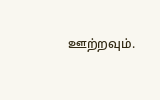ஊற்றவும்.